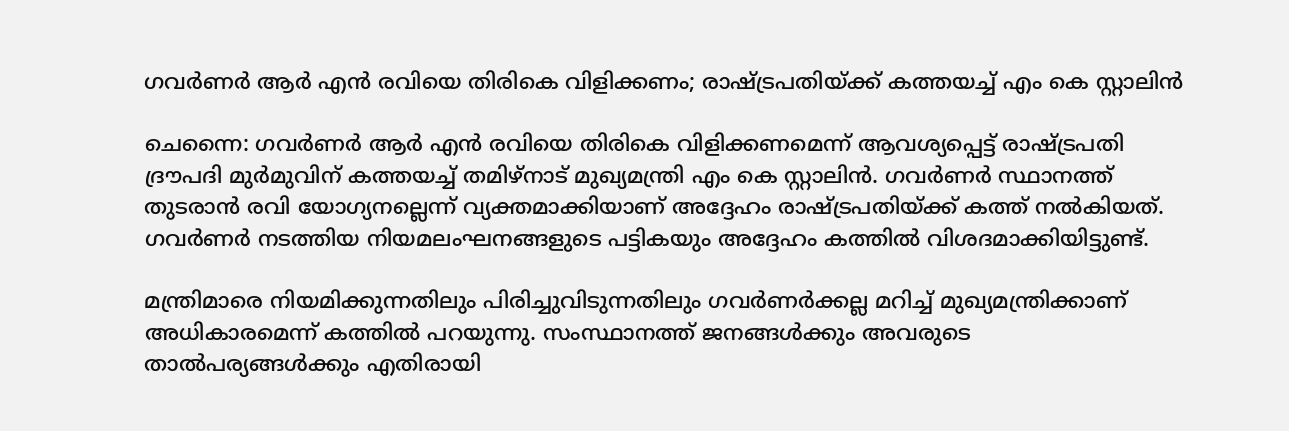ഗവർണർ ആർ എൻ രവിയെ തിരികെ വിളിക്കണം; രാഷ്ട്രപതിയ്ക്ക് കത്തയച്ച് എം കെ സ്റ്റാലിൻ

ചെന്നൈ: ഗവർണർ ആർ എൻ രവിയെ തിരികെ വിളിക്കണമെന്ന് ആവശ്യപ്പെട്ട് രാഷ്ട്രപതി ദ്രൗപദി മുർമുവിന് കത്തയച്ച് തമിഴ്‌നാട് മുഖ്യമന്ത്രി എം കെ സ്റ്റാലിൻ. ഗവർണർ സ്ഥാനത്ത് തുടരാൻ രവി യോഗ്യനല്ലെന്ന് വ്യക്തമാക്കിയാണ് അദ്ദേഹം രാഷ്ട്രപതിയ്ക്ക് കത്ത് നൽകിയത്. ഗവർണർ നടത്തിയ നിയമലംഘനങ്ങളുടെ പട്ടികയും അദ്ദേഹം കത്തിൽ വിശദമാക്കിയിട്ടുണ്ട്.

മന്ത്രിമാരെ നിയമിക്കുന്നതിലും പിരിച്ചുവിടുന്നതിലും ഗവർണർക്കല്ല മറിച്ച് മുഖ്യമന്ത്രിക്കാണ് അധികാരമെന്ന് കത്തിൽ പറയുന്നു. സംസ്ഥാനത്ത് ജനങ്ങൾക്കും അവരുടെ താൽപര്യങ്ങൾക്കും എതിരായി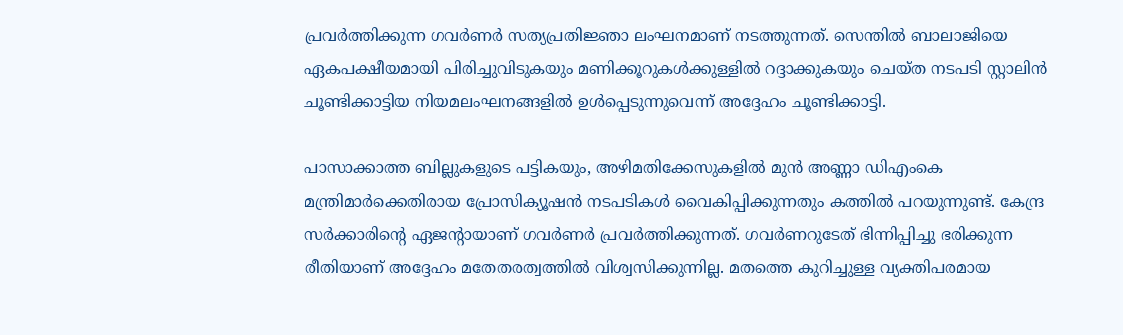പ്രവർത്തിക്കുന്ന ഗവർണർ സത്യപ്രതിജ്ഞാ ലംഘനമാണ് നടത്തുന്നത്. സെന്തിൽ ബാലാജിയെ ഏകപക്ഷീയമായി പിരിച്ചുവിടുകയും മണിക്കൂറുകൾക്കുള്ളിൽ റദ്ദാക്കുകയും ചെയ്ത നടപടി സ്റ്റാലിൻ ചൂണ്ടിക്കാട്ടിയ നിയമലംഘനങ്ങളിൽ ഉൾപ്പെടുന്നുവെന്ന് അദ്ദേഹം ചൂണ്ടിക്കാട്ടി.

പാസാക്കാത്ത ബില്ലുകളുടെ പട്ടികയും, അഴിമതിക്കേസുകളിൽ മുൻ അണ്ണാ ഡിഎംകെ മന്ത്രിമാർക്കെതിരായ പ്രോസിക്യൂഷൻ നടപടികൾ വൈകിപ്പിക്കുന്നതും കത്തിൽ പറയുന്നുണ്ട്. കേന്ദ്ര സർക്കാരിന്റെ ഏജന്റായാണ് ഗവർണർ പ്രവർത്തിക്കുന്നത്. ഗവർണറുടേത് ഭിന്നിപ്പിച്ചു ഭരിക്കുന്ന രീതിയാണ് അദ്ദേഹം മതേതരത്വത്തിൽ വിശ്വസിക്കുന്നില്ല. മതത്തെ കുറിച്ചുള്ള വ്യക്തിപരമായ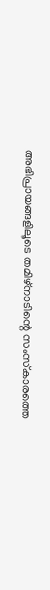അഭിപ്രായങ്ങളിലൂടെ തമിഴ്‌നാടിന്റെ സംസ്‌കാരത്തെ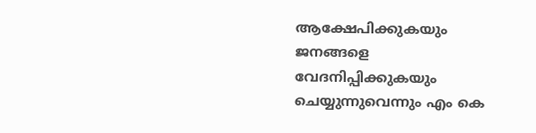ആക്ഷേപിക്കുകയും ജനങ്ങളെ വേദനിപ്പിക്കുകയും ചെയ്യുന്നുവെന്നും എം കെ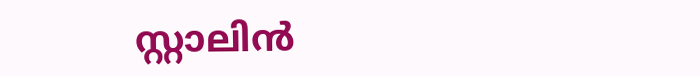സ്റ്റാലിൻ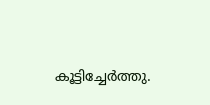കൂട്ടിച്ചേർത്തു.